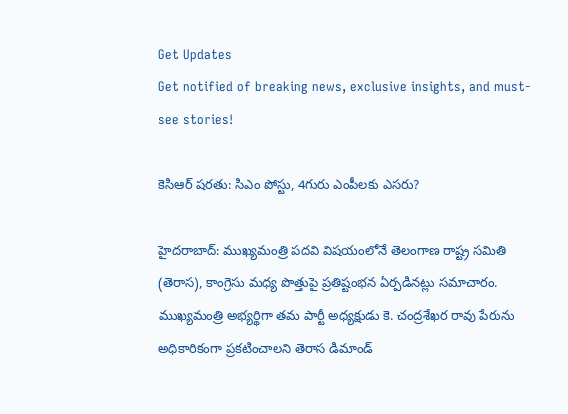Get Updates
Get notified of breaking news, exclusive insights, and must-see stories!

కెసిఆర్ షరతు: సిఎం పోస్టు, 4గురు ఎంపీలకు ఎసరు?

హైదరాబాద్: ముఖ్యమంత్రి పదవి విషయంలోనే తెలంగాణ రాష్ట్ర సమితి (తెరాస), కాంగ్రెసు మధ్య పొత్తుపై ప్రతిష్టంభన ఏర్పడినట్లు సమాచారం. ముఖ్యమంత్రి అభ్యర్థిగా తమ పార్టీ అధ్యక్షుడు కె. చంద్రశేఖర రావు పేరును అధికారికంగా ప్రకటించాలని తెరాస డిమాండ్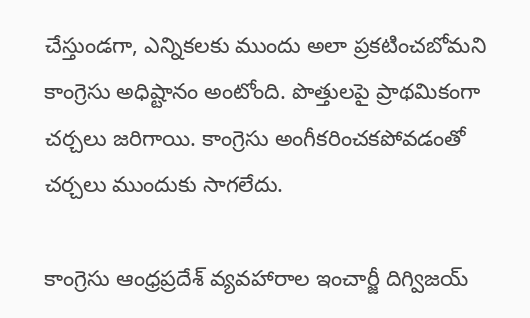చేస్తుండగా, ఎన్నికలకు ముందు అలా ప్రకటించబోమని కాంగ్రెసు అధిష్టానం అంటోంది. పొత్తులపై ప్రాథమికంగా చర్చలు జరిగాయి. కాంగ్రెసు అంగీకరించకపోవడంతో చర్చలు ముందుకు సాగలేదు.

కాంగ్రెసు ఆంధ్రప్రదేశ్ వ్యవహారాల ఇంచార్జీ దిగ్విజయ్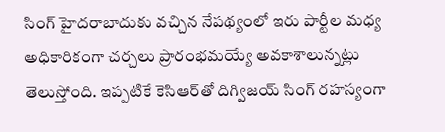సింగ్ హైదరాబాదుకు వచ్చిన నేపథ్యంలో ఇరు పార్టీల మధ్య అధికారికంగా చర్చలు ప్రారంభమయ్యే అవకాశాలున్నట్లు తెలుస్తోంది. ఇప్పటికే కెసిఆర్‌తో దిగ్విజయ్ సింగ్ రహస్యంగా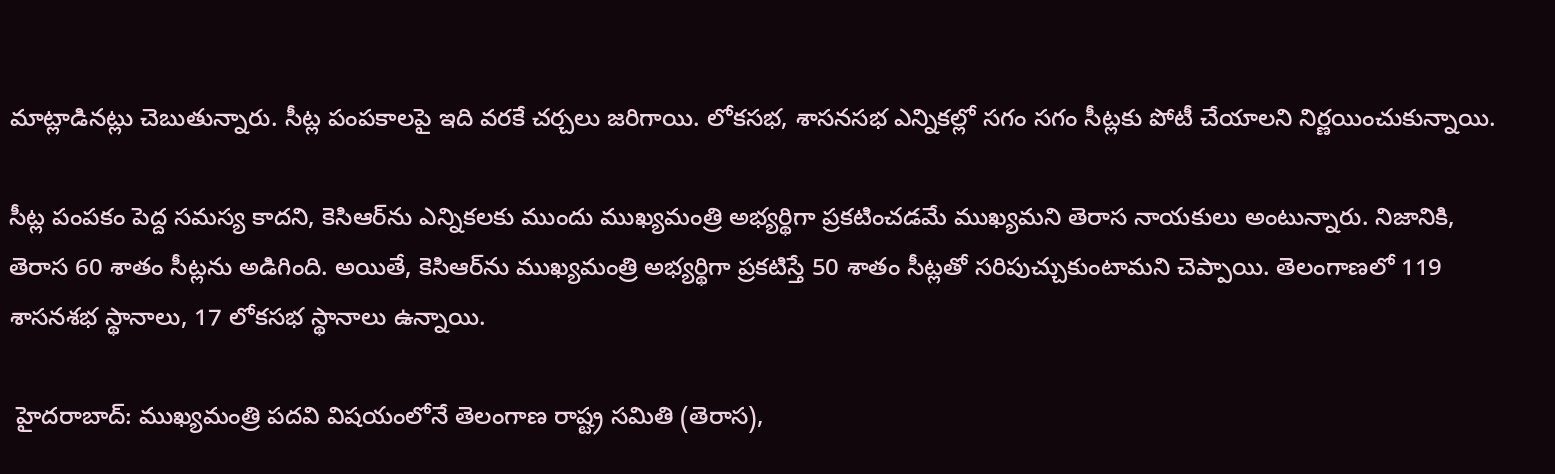మాట్లాడినట్లు చెబుతున్నారు. సీట్ల పంపకాలపై ఇది వరకే చర్చలు జరిగాయి. లోకసభ, శాసనసభ ఎన్నికల్లో సగం సగం సీట్లకు పోటీ చేయాలని నిర్ణయించుకున్నాయి.

సీట్ల పంపకం పెద్ద సమస్య కాదని, కెసిఆర్‌ను ఎన్నికలకు ముందు ముఖ్యమంత్రి అభ్యర్థిగా ప్రకటించడమే ముఖ్యమని తెరాస నాయకులు అంటున్నారు. నిజానికి, తెరాస 60 శాతం సీట్లను అడిగింది. అయితే, కెసిఆర్‌ను ముఖ్యమంత్రి అభ్యర్థిగా ప్రకటిస్తే 50 శాతం సీట్లతో సరిపుచ్చుకుంటామని చెప్పాయి. తెలంగాణలో 119 శాసనశభ స్థానాలు, 17 లోకసభ స్థానాలు ఉన్నాయి.

 హైదరాబాద్: ముఖ్యమంత్రి పదవి విషయంలోనే తెలంగాణ రాష్ట్ర సమితి (తెరాస),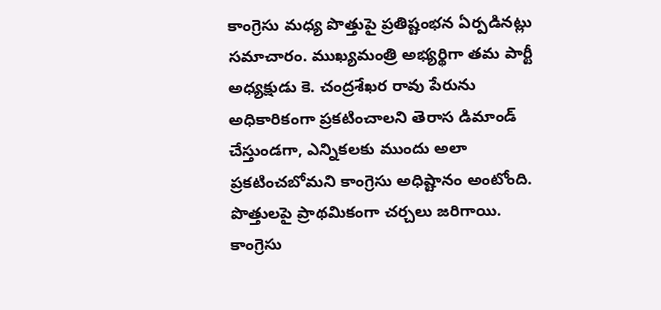కాంగ్రెసు మధ్య పొత్తుపై ప్రతిష్టంభన ఏర్పడినట్లు సమాచారం. ముఖ్యమంత్రి అభ్యర్థిగా తమ పార్టీ అధ్యక్షుడు కె. చంద్రశేఖర రావు పేరును అధికారికంగా ప్రకటించాలని తెరాస డిమాండ్ చేస్తుండగా, ఎన్నికలకు ముందు అలా ప్రకటించబోమని కాంగ్రెసు అధిష్టానం అంటోంది. పొత్తులపై ప్రాథమికంగా చర్చలు జరిగాయి. కాంగ్రెసు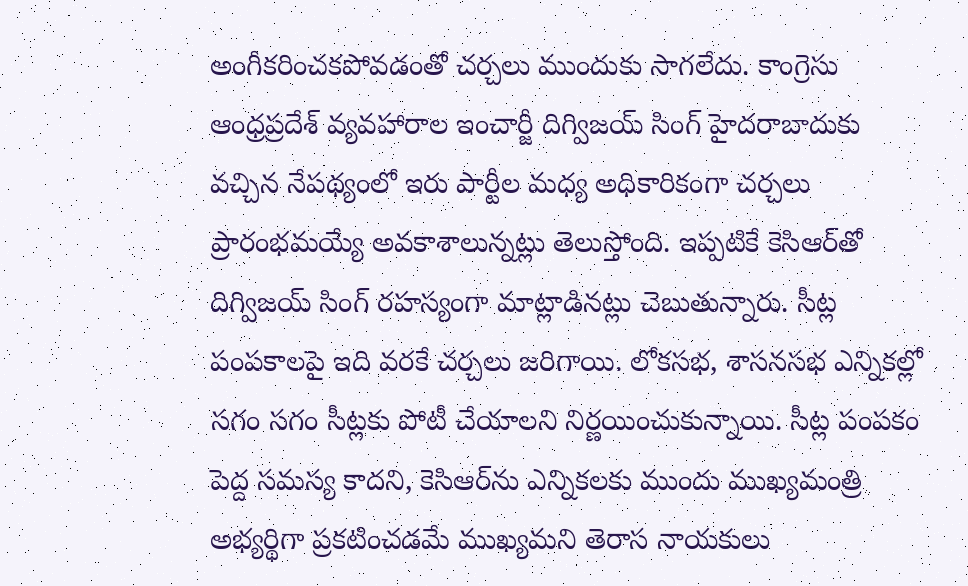అంగీకరించకపోవడంతో చర్చలు ముందుకు సాగలేదు. కాంగ్రెసు ఆంధ్రప్రదేశ్ వ్యవహారాల ఇంచార్జీ దిగ్విజయ్ సింగ్ హైదరాబాదుకు వచ్చిన నేపథ్యంలో ఇరు పార్టీల మధ్య అధికారికంగా చర్చలు ప్రారంభమయ్యే అవకాశాలున్నట్లు తెలుస్తోంది. ఇప్పటికే కెసిఆర్‌తో దిగ్విజయ్ సింగ్ రహస్యంగా మాట్లాడినట్లు చెబుతున్నారు. సీట్ల పంపకాలపై ఇది వరకే చర్చలు జరిగాయి. లోకసభ, శాసనసభ ఎన్నికల్లో సగం సగం సీట్లకు పోటీ చేయాలని నిర్ణయించుకున్నాయి. సీట్ల పంపకం పెద్ద సమస్య కాదని, కెసిఆర్‌ను ఎన్నికలకు ముందు ముఖ్యమంత్రి అభ్యర్థిగా ప్రకటించడమే ముఖ్యమని తెరాస నాయకులు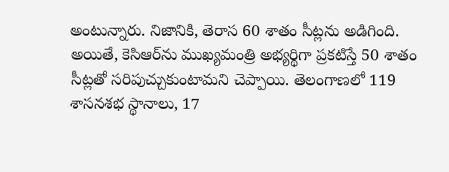అంటున్నారు. నిజానికి, తెరాస 60 శాతం సీట్లను అడిగింది. అయితే, కెసిఆర్‌ను ముఖ్యమంత్రి అభ్యర్థిగా ప్రకటిస్తే 50 శాతం సీట్లతో సరిపుచ్చుకుంటామని చెప్పాయి. తెలంగాణలో 119 శాసనశభ స్థానాలు, 17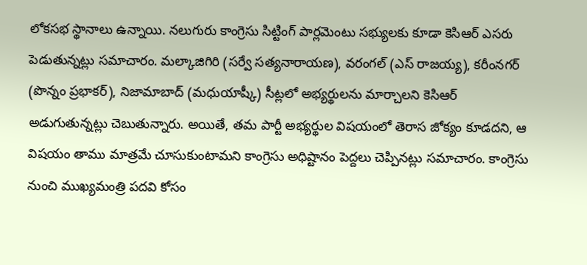లోకసభ స్థానాలు ఉన్నాయి. నలుగురు కాంగ్రెసు సిట్టింగ్ పార్లమెంటు సభ్యులకు కూడా కెసిఆర్ ఎసరు పెడుతున్నట్లు సమాచారం. మల్కాజిగిరి (సర్వే సత్యనారాయణ), వరంగల్ (ఎస్ రాజయ్య), కరీంనగర్ (పొన్నం ప్రభాకర్), నిజామాబాద్ (మధుయాష్కీ) సీట్లలో అభ్యర్థులను మార్చాలని కెసిఆర్ అడుగుతున్నట్లు చెబుతున్నారు. అయితే, తమ పార్టీ అభ్యర్థుల విషయంలో తెరాస జోక్యం కూడదని, ఆ విషయం తాము మాత్రమే చూసుకుంటామని కాంగ్రెసు అధిష్టానం పెద్దలు చెప్పినట్లు సమాచారం. కాంగ్రెసు నుంచి ముఖ్యమంత్రి పదవి కోసం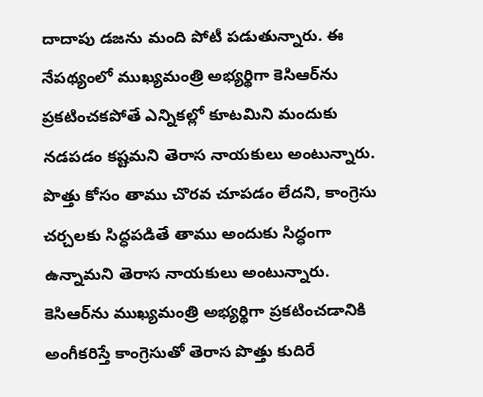దాదాపు డజను మంది పోటీ పడుతున్నారు. ఈ నేపథ్యంలో ముఖ్యమంత్రి అభ్యర్థిగా కెసిఆర్‌ను ప్రకటించకపోతే ఎన్నికల్లో కూటమిని మందుకు నడపడం కష్టమని తెరాస నాయకులు అంటున్నారు. పొత్తు కోసం తాము చొరవ చూపడం లేదని, కాంగ్రెసు చర్చలకు సిద్ధపడితే తాము అందుకు సిద్ధంగా ఉన్నామని తెరాస నాయకులు అంటున్నారు. కెసిఆర్‌ను ముఖ్యమంత్రి అభ్యర్థిగా ప్రకటించడానికి అంగీకరిస్తే కాంగ్రెసుతో తెరాస పొత్తు కుదిరే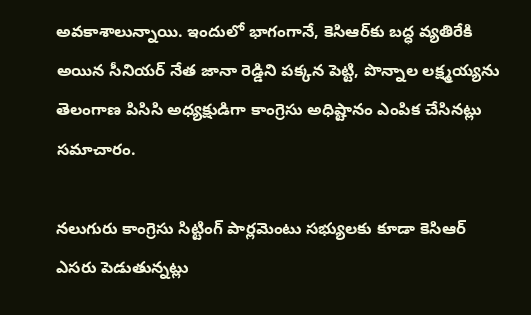అవకాశాలున్నాయి. ఇందులో భాగంగానే, కెసిఆర్‌కు బద్ధ వ్యతిరేకి అయిన సీనియర్ నేత జానా రెడ్డిని పక్కన పెట్టి, పొన్నాల లక్ష్మయ్యను తెలంగాణ పిసిసి అధ్యక్షుడిగా కాంగ్రెసు అధిష్టానం ఎంపిక చేసినట్లు సమాచారం.

నలుగురు కాంగ్రెసు సిట్టింగ్ పార్లమెంటు సభ్యులకు కూడా కెసిఆర్ ఎసరు పెడుతున్నట్లు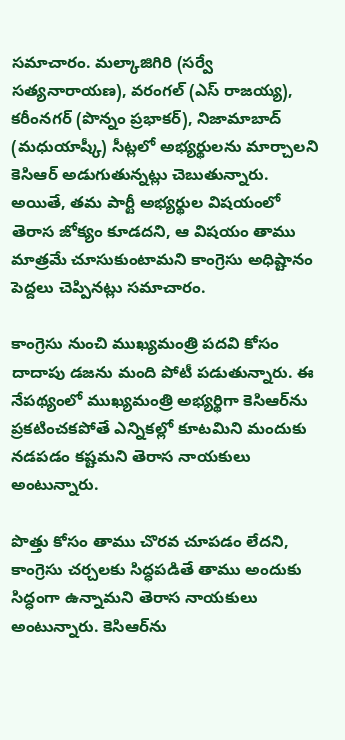సమాచారం. మల్కాజిగిరి (సర్వే సత్యనారాయణ), వరంగల్ (ఎస్ రాజయ్య), కరీంనగర్ (పొన్నం ప్రభాకర్), నిజామాబాద్ (మధుయాష్కీ) సీట్లలో అభ్యర్థులను మార్చాలని కెసిఆర్ అడుగుతున్నట్లు చెబుతున్నారు. అయితే, తమ పార్టీ అభ్యర్థుల విషయంలో తెరాస జోక్యం కూడదని, ఆ విషయం తాము మాత్రమే చూసుకుంటామని కాంగ్రెసు అధిష్టానం పెద్దలు చెప్పినట్లు సమాచారం.

కాంగ్రెసు నుంచి ముఖ్యమంత్రి పదవి కోసం దాదాపు డజను మంది పోటీ పడుతున్నారు. ఈ నేపథ్యంలో ముఖ్యమంత్రి అభ్యర్థిగా కెసిఆర్‌ను ప్రకటించకపోతే ఎన్నికల్లో కూటమిని మందుకు నడపడం కష్టమని తెరాస నాయకులు అంటున్నారు.

పొత్తు కోసం తాము చొరవ చూపడం లేదని, కాంగ్రెసు చర్చలకు సిద్ధపడితే తాము అందుకు సిద్ధంగా ఉన్నామని తెరాస నాయకులు అంటున్నారు. కెసిఆర్‌ను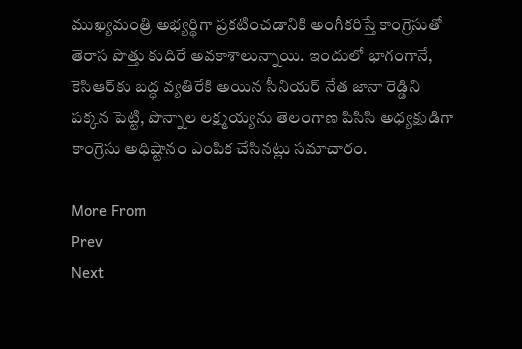ముఖ్యమంత్రి అభ్యర్థిగా ప్రకటించడానికి అంగీకరిస్తే కాంగ్రెసుతో తెరాస పొత్తు కుదిరే అవకాశాలున్నాయి. ఇందులో భాగంగానే, కెసిఆర్‌కు బద్ధ వ్యతిరేకి అయిన సీనియర్ నేత జానా రెడ్డిని పక్కన పెట్టి, పొన్నాల లక్ష్మయ్యను తెలంగాణ పిసిసి అధ్యక్షుడిగా కాంగ్రెసు అధిష్టానం ఎంపిక చేసినట్లు సమాచారం.

More From
Prev
Next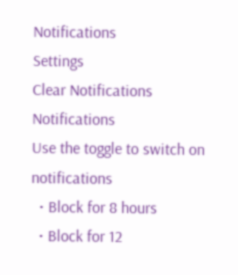Notifications
Settings
Clear Notifications
Notifications
Use the toggle to switch on notifications
  • Block for 8 hours
  • Block for 12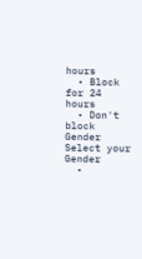hours
  • Block for 24 hours
  • Don't block
Gender
Select your Gender
  •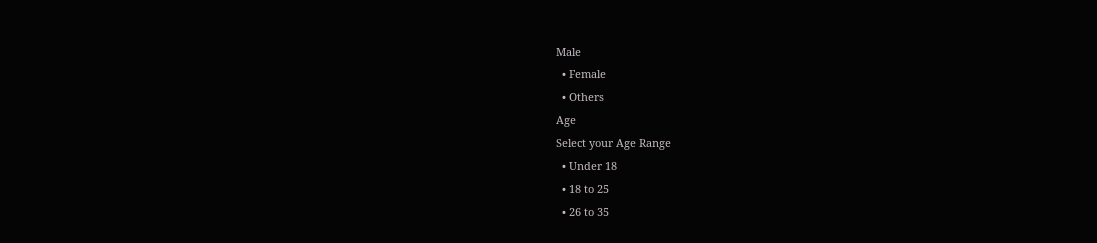Male
  • Female
  • Others
Age
Select your Age Range
  • Under 18
  • 18 to 25
  • 26 to 35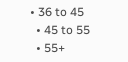• 36 to 45
  • 45 to 55
  • 55+